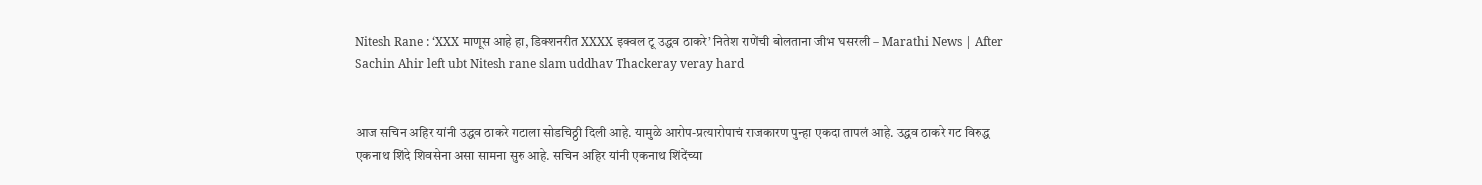Nitesh Rane : ‘XXX माणूस आहे हा, डिक्शनरीत XXXX इक्वल टू उद्धव ठाकरे’ नितेश राणेंची बोलताना जीभ घसरली – Marathi News | After Sachin Ahir left ubt Nitesh rane slam uddhav Thackeray veray hard


आज सचिन अहिर यांनी उद्धव ठाकरे गटाला सोडचिठ्ठी दिली आहे. यामुळे आरोप-प्रत्यारोपाचं राजकारण पुन्हा एकदा तापलं आहे. उद्धव ठाकरे गट विरुद्ध एकनाथ शिंदे शिवसेना असा सामना सुरु आहे. सचिन अहिर यांनी एकनाथ शिंदेंच्या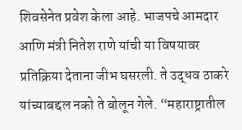शिवसेनेत प्रवेश केला आहे. भाजपचे आमदार आणि मंत्री नितेश राणे यांची या विषयावर प्रतिक्रिया देताना जीभ घसरली. ते उद्धव ठाकरे यांच्याबद्दल नको ते बोलून गेले. “महाराष्ट्रातील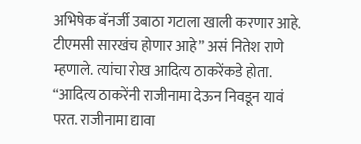अभिषेक बॅनर्जी उबाठा गटाला खाली करणार आहे. टीएमसी सारखंच होणार आहे” असं नितेश राणे म्हणाले. त्यांचा रोख आदित्य ठाकरेंकडे होता. “आदित्य ठाकरेंनी राजीनामा देऊन निवडून यावं परत. राजीनामा द्यावा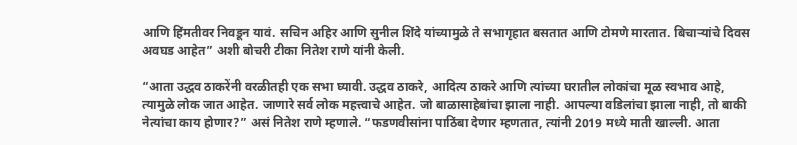आणि हिंमतीवर निवडून यावं. सचिन अहिर आणि सुनील शिंदे यांच्यामुळे ते सभागृहात बसतात आणि टोमणे मारतात. बिचाऱ्यांचे दिवस अवघड आहेत” अशी बोचरी टीका नितेश राणे यांनी केली.

“आता उद्धव ठाकरेंनी वरळीतही एक सभा घ्यावी. उद्धव ठाकरे, आदित्य ठाकरे आणि त्यांच्या घरातील लोकांचा मूळ स्वभाव आहे, त्यामुळे लोक जात आहेत. जाणारे सर्व लोक महत्त्वाचे आहेत. जो बाळासाहेबांचा झाला नाही. आपल्या वडिलांचा झाला नाही, तो बाकी नेत्यांचा काय होणार?” असं नितेश राणे म्हणाले. “फडणवीसांना पाठिंबा देणार म्हणतात, त्यांनी 2019 मध्ये माती खाल्ली. आता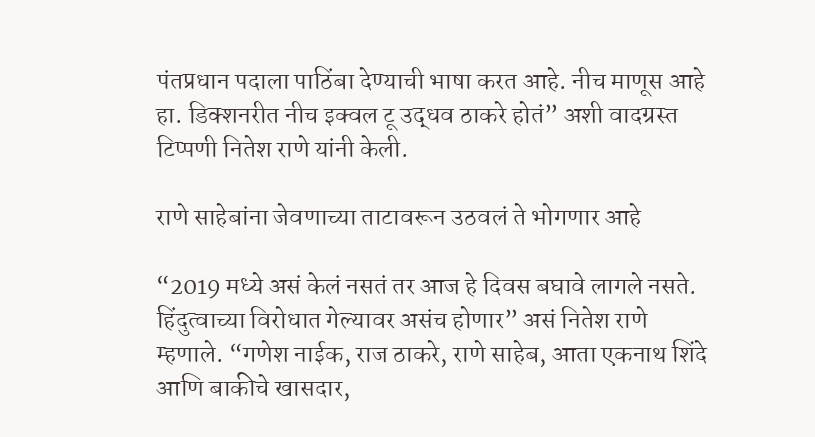पंतप्रधान पदाला पाठिंबा देण्याची भाषा करत आहे. नीच माणूस आहे हा. डिक्शनरीत नीच इक्वल टू उद्धव ठाकरे होतं” अशी वादग्रस्त टिप्पणी नितेश राणे यांनी केली.

राणे साहेबांना जेवणाच्या ताटावरून उठवलं ते भोगणार आहे

“2019 मध्ये असं केलं नसतं तर आज हे दिवस बघावे लागले नसते. हिंदुत्वाच्या विरोधात गेल्यावर असंच होणार” असं नितेश राणे म्हणाले. “गणेश नाईक, राज ठाकरे, राणे साहेब, आता एकनाथ शिंदे आणि बाकीचे खासदार,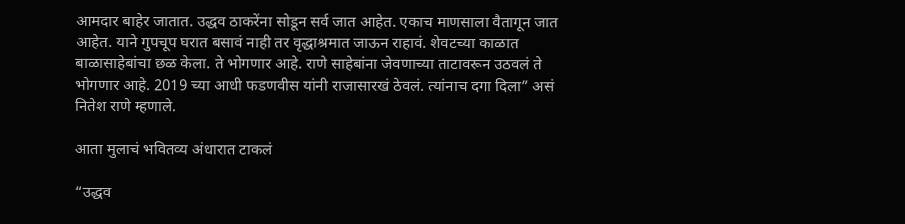आमदार बाहेर जातात. उद्धव ठाकरेंना सोडून सर्व जात आहेत. एकाच माणसाला वैतागून जात आहेत. याने गुपचूप घरात बसावं नाही तर वृद्धाश्रमात जाऊन राहावं. शेवटच्या काळात बाळासाहेबांचा छळ केला. ते भोगणार आहे. राणे साहेबांना जेवणाच्या ताटावरून उठवलं ते भोगणार आहे. 2019 च्या आधी फडणवीस यांनी राजासारखं ठेवलं. त्यांनाच दगा दिला” असं नितेश राणे म्हणाले.

आता मुलाचं भवितव्य अंधारात टाकलं

“उद्धव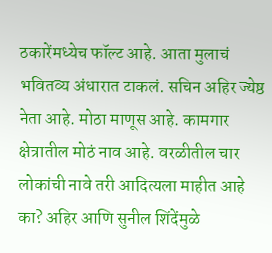ठकारेंमध्येच फॉल्ट आहे. आता मुलाचं भवितव्य अंधारात टाकलं. सचिन अहिर ज्येष्ठ नेता आहे. मोठा माणूस आहे. कामगार क्षेत्रातील मोठं नाव आहे. वरळीतील चार लोकांची नावे तरी आदित्यला माहीत आहे का? अहिर आणि सुनील शिंदेंमुळे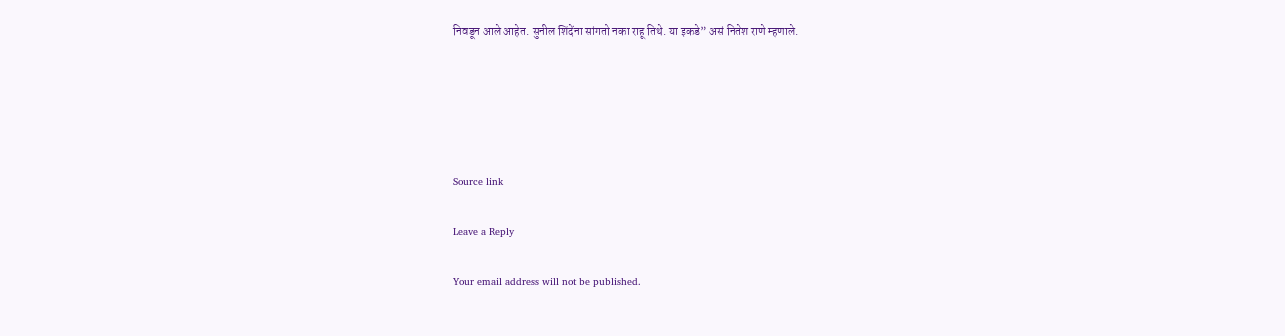निवडून आले आहेत. सुनील शिंदेंना सांगतो नका राहू तिथे. या इकडे” असं नितेश राणे म्हणाले.





Source link

Leave a Reply

Your email address will not be published.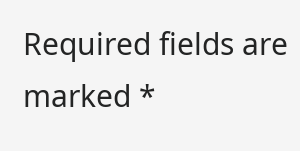Required fields are marked *